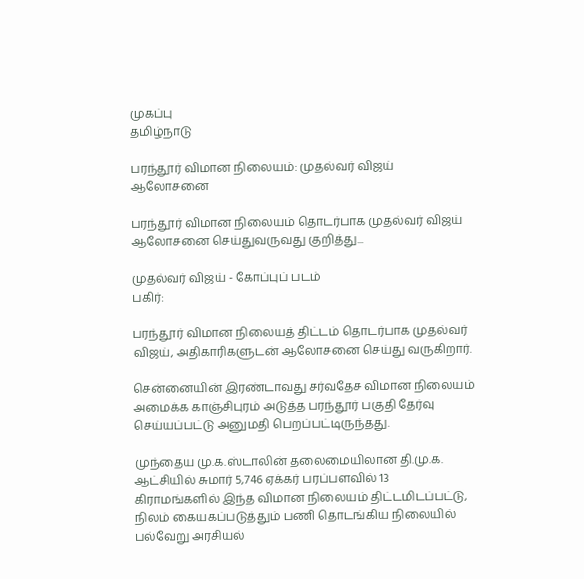முகப்பு
தமிழ்நாடு

பரந்தூர் விமான நிலையம்: முதல்வர் விஜய் ஆலோசனை

பரந்தூர் விமான நிலையம் தொடர்பாக முதல்வர் விஜய் ஆலோசனை செய்துவருவது குறித்து...

முதல்வர் விஜய் - கோப்புப் படம்
பகிர்:

பரந்தூர் விமான நிலையத் திட்டம் தொடர்பாக முதல்வர் விஜய், அதிகாரிகளுடன் ஆலோசனை செய்து வருகிறார்.

சென்னையின் இரண்டாவது சர்வதேச விமான நிலையம் அமைக்க காஞ்சிபுரம் அடுத்த பரந்தூர் பகுதி தேர்வு செய்யப்பட்டு அனுமதி பெறப்பட்டிருந்தது.

முந்தைய மு.க.ஸ்டாலின் தலைமையிலான தி.மு.க. ஆட்சியில் சுமார் 5,746 ஏக்கர் பரப்பளவில் 13 கிராமங்களில் இந்த விமான நிலையம் திட்டமிடப்பட்டு, நிலம் கையகப்படுத்தும் பணி தொடங்கிய நிலையில் பல்வேறு அரசியல்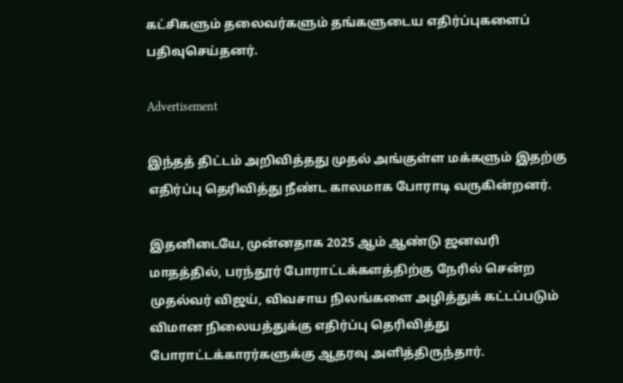கட்சிகளும் தலைவர்களும் தங்களுடைய எதிர்ப்புகளைப் பதிவுசெய்தனர்.

Advertisement

இந்தத் திட்டம் அறிவித்தது முதல் அங்குள்ள மக்களும் இதற்கு எதிர்ப்பு தெரிவித்து நீண்ட காலமாக போராடி வருகின்றனர்.

இதனிடையே, முன்னதாக 2025 ஆம் ஆண்டு ஜனவரி மாதத்தில், பரந்தூர் போராட்டக்களத்திற்கு நேரில் சென்ற முதல்வர் விஜய், விவசாய நிலங்களை அழித்துக் கட்டப்படும் விமான நிலையத்துக்கு எதிர்ப்பு தெரிவித்து போராட்டக்காரர்களுக்கு ஆதரவு அளித்திருந்தார்.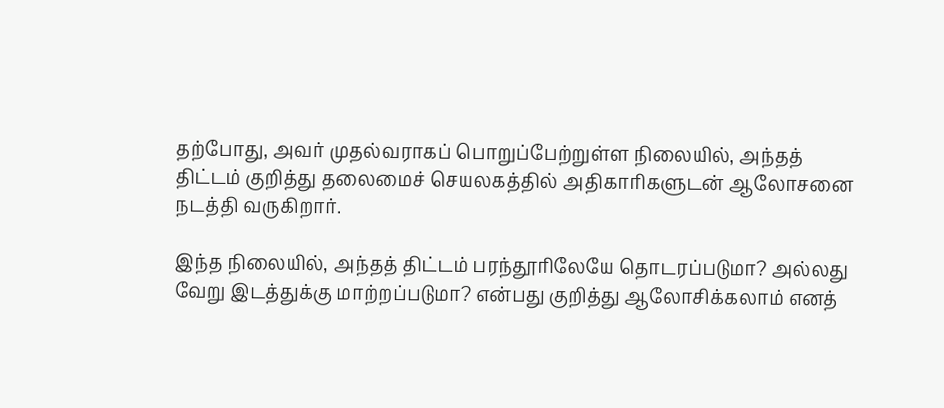தற்போது, அவர் முதல்வராகப் பொறுப்பேற்றுள்ள நிலையில், அந்தத் திட்டம் குறித்து தலைமைச் செயலகத்தில் அதிகாரிகளுடன் ஆலோசனை நடத்தி வருகிறார்.

இந்த நிலையில், அந்தத் திட்டம் பரந்தூரிலேயே தொடரப்படுமா? அல்லது வேறு இடத்துக்கு மாற்றப்படுமா? என்பது குறித்து ஆலோசிக்கலாம் எனத்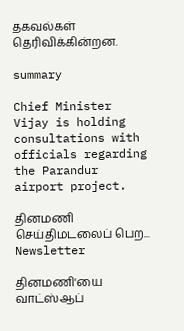தகவல்கள் தெரிவிக்கின்றன.

summary

Chief Minister Vijay is holding consultations with officials regarding the Parandur airport project.

தினமணி செய்திமடலைப் பெற... Newsletter

தினமணி'யை வாட்ஸ்ஆப்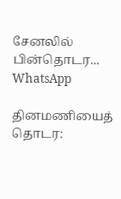சேனலில் பின்தொடர... WhatsApp

தினமணியைத் தொடர: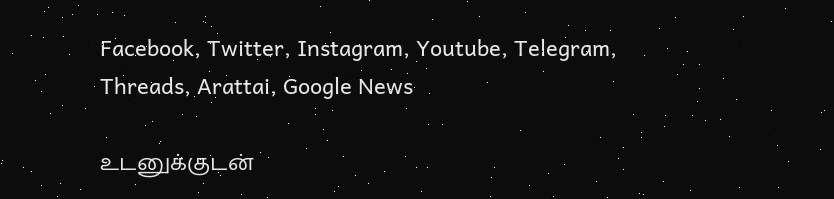Facebook, Twitter, Instagram, Youtube, Telegram, Threads, Arattai, Google News

உடனுக்குடன்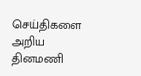செய்திகளை அறிய தினமணி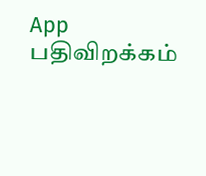App பதிவிறக்கம்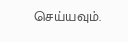செய்யவும்.